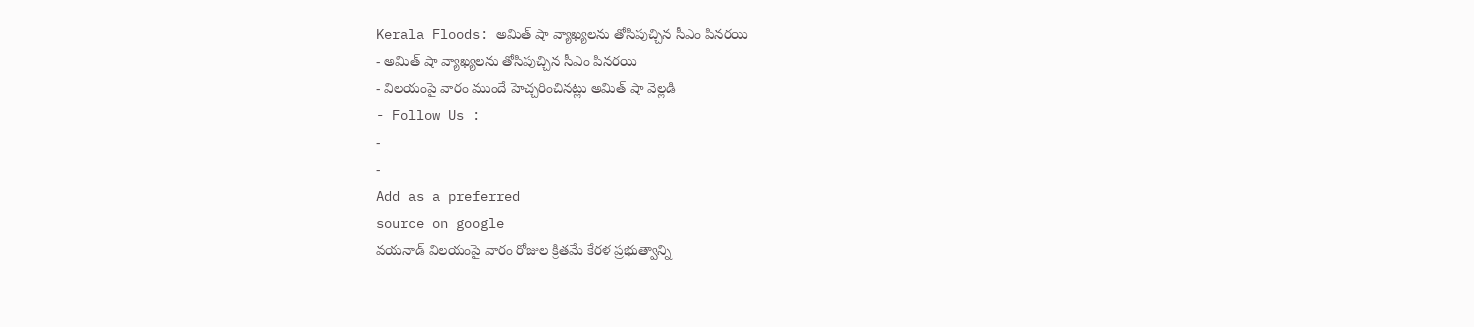Kerala Floods: అమిత్ షా వ్యాఖ్యలను తోసిపుచ్చిన సీఎం పినరయి
- అమిత్ షా వ్యాఖ్యలను తోసిపుచ్చిన సీఎం పినరయి
- విలయంపై వారం ముందే హెచ్చరించినట్లు అమిత్ షా వెల్లడి
- Follow Us :
-
-
Add as a preferred
source on google
వయనాడ్ విలయంపై వారం రోజుల క్రితమే కేరళ ప్రభుత్వాన్ని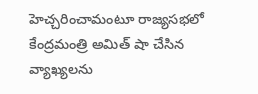హెచ్చరించామంటూ రాజ్యసభలో కేంద్రమంత్రి అమిత్ షా చేసిన వ్యాఖ్యలను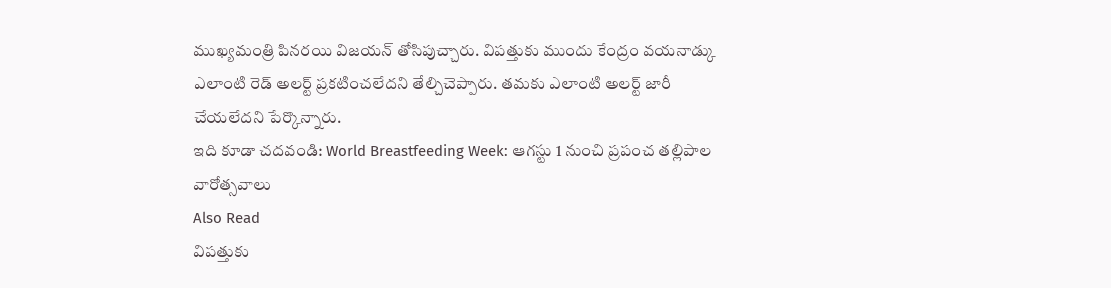ముఖ్యమంత్రి పినరయి విజయన్ తోసిపుచ్చారు. విపత్తుకు ముందు కేంద్రం వయనాడ్కు ఎలాంటి రెడ్ అలర్ట్ ప్రకటించలేదని తేల్చిచెప్పారు. తమకు ఎలాంటి అలర్ట్ జారీ చేయలేదని పేర్కొన్నారు.
ఇది కూడా చదవండి: World Breastfeeding Week: ఆగస్టు 1 నుంచి ప్రపంచ తల్లిపాల వారోత్సవాలు
Also Read
విపత్తుకు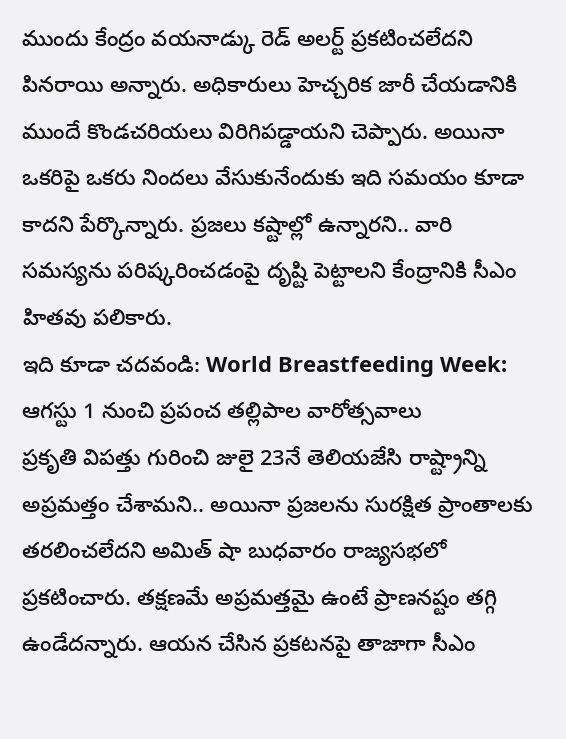ముందు కేంద్రం వయనాడ్కు రెడ్ అలర్ట్ ప్రకటించలేదని పినరాయి అన్నారు. అధికారులు హెచ్చరిక జారీ చేయడానికి ముందే కొండచరియలు విరిగిపడ్డాయని చెప్పారు. అయినా ఒకరిపై ఒకరు నిందలు వేసుకునేందుకు ఇది సమయం కూడా కాదని పేర్కొన్నారు. ప్రజలు కష్టాల్లో ఉన్నారని.. వారి సమస్యను పరిష్కరించడంపై దృష్టి పెట్టాలని కేంద్రానికి సీఎం హితవు పలికారు.
ఇది కూడా చదవండి: World Breastfeeding Week: ఆగస్టు 1 నుంచి ప్రపంచ తల్లిపాల వారోత్సవాలు
ప్రకృతి విపత్తు గురించి జులై 23నే తెలియజేసి రాష్ట్రాన్ని అప్రమత్తం చేశామని.. అయినా ప్రజలను సురక్షిత ప్రాంతాలకు తరలించలేదని అమిత్ షా బుధవారం రాజ్యసభలో ప్రకటించారు. తక్షణమే అప్రమత్తమై ఉంటే ప్రాణనష్టం తగ్గి ఉండేదన్నారు. ఆయన చేసిన ప్రకటనపై తాజాగా సీఎం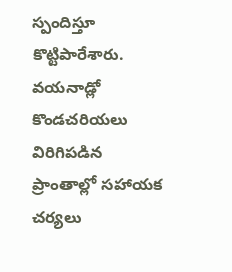స్పందిస్తూ కొట్టిపారేశారు.
వయనాడ్లో కొండచరియలు విరిగిపడిన ప్రాంతాల్లో సహాయక చర్యలు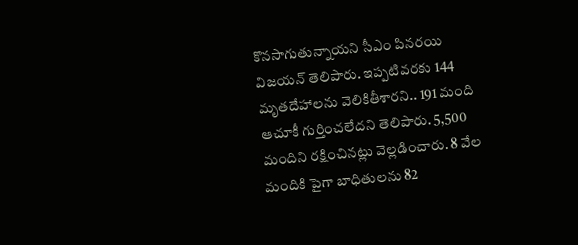కొనసాగుతున్నాయని సీఎం పినరయి విజయన్ తెలిపారు. ఇప్పటివరకు 144 మృతదేహాలను వెలికితీశారని.. 191 మంది ఆచూకీ గుర్తించలేదని తెలిపారు. 5,500 మందిని రక్షించినట్లు వెల్లడించారు. 8 వేల మందికి పైగా బాధితులను 82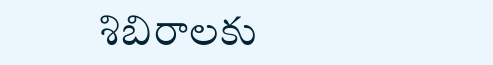శిబిరాలకు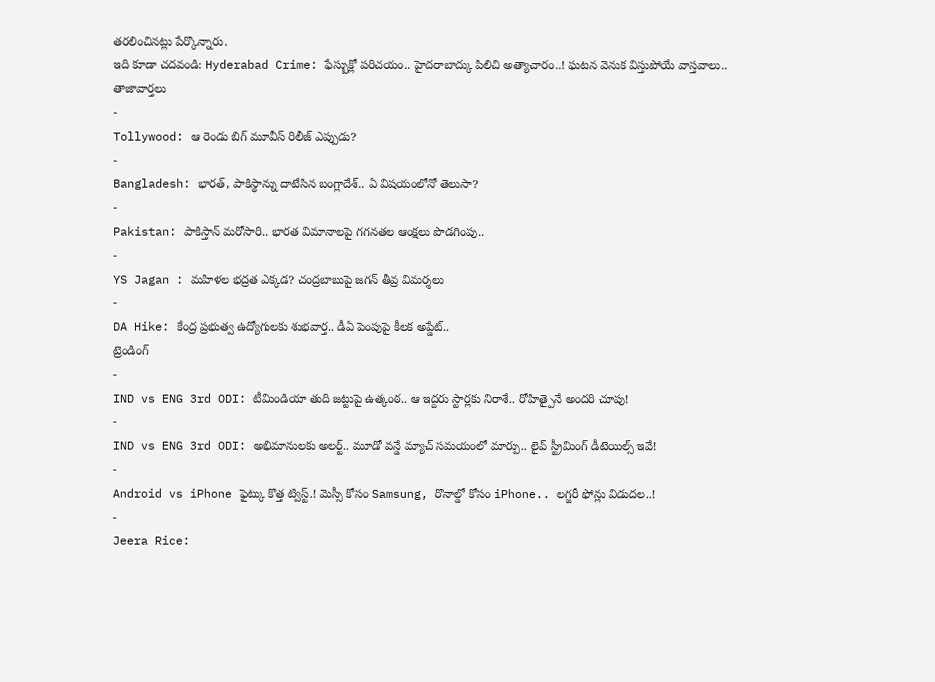తరలించినట్లు పేర్కొన్నారు.
ఇది కూడా చదవండి: Hyderabad Crime: ఫేస్బుక్లో పరిచయం.. హైదరాబాద్కు పిలిచి అత్యాచారం..! ఘటన వెనుక విస్తుపోయే వాస్తవాలు..
తాజావార్తలు
-
Tollywood: ఆ రెండు బిగ్ మూవీస్ రిలీజ్ ఎప్పుడు?
-
Bangladesh: భారత్, పాకిస్థాన్ను దాటేసిన బంగ్లాదేశ్.. ఏ విషయంలోనో తెలుసా?
-
Pakistan: పాకిస్తాన్ మరోసారి.. భారత విమానాలపై గగనతల ఆంక్షలు పొడగింపు..
-
YS Jagan : మహిళల భద్రత ఎక్కడ? చంద్రబాబుపై జగన్ తీవ్ర విమర్శలు
-
DA Hike: కేంద్ర ప్రభుత్వ ఉద్యోగులకు శుభవార్త.. డీఏ పెంపుపై కీలక అప్డేట్..
ట్రెండింగ్
-
IND vs ENG 3rd ODI: టీమిండియా తుది జట్టుపై ఉత్కంఠ.. ఆ ఇద్దరు స్టార్లకు నిరాశే.. రోహిత్పైనే అందరి చూపు!
-
IND vs ENG 3rd ODI: అభిమానులకు అలర్ట్.. మూడో వన్డే మ్యాచ్ సమయంలో మార్పు.. లైవ్ స్ట్రీమింగ్ డీటెయిల్స్ ఇవే!
-
Android vs iPhone ఫైట్కు కొత్త ట్విస్ట్.! మెస్సీ కోసం Samsung, రొనాల్డో కోసం iPhone.. లగ్జరీ ఫోన్లు విడుదల..!
-
Jeera Rice: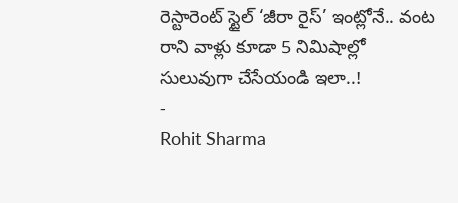రెస్టారెంట్ స్టైల్ ‘జీరా రైస్’ ఇంట్లోనే.. వంట రాని వాళ్లు కూడా 5 నిమిషాల్లో సులువుగా చేసేయండి ఇలా..!
-
Rohit Sharma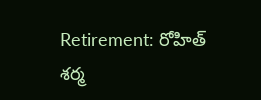Retirement: రోహిత్ శర్మ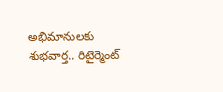అభిమానులకు శుభవార్త.. రిటైర్మెంట్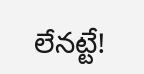లేనట్టే!